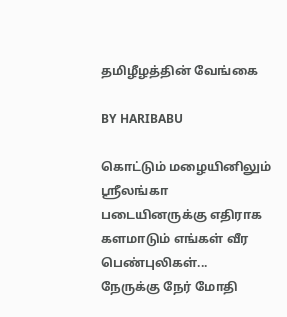தமிழீழத்தின் வேங்கை

BY HARIBABU

கொட்டும் மழையினிலும் ஸ்ரீலங்கா படையினருக்கு எதிராக களமாடும் எங்கள் வீர பெண்புலிகள்...
நேருக்கு நேர் மோதி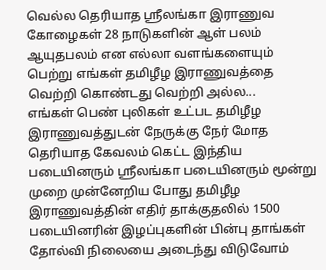வெல்ல தெரியாத ஸ்ரீலங்கா இராணுவ கோழைகள் 28 நாடுகளின் ஆள் பலம் ஆயுதபலம் என எல்லா வளங்களையும் பெற்று எங்கள் தமிழீழ இராணுவத்தை வெற்றி கொண்டது வெற்றி அல்ல...
எங்கள் பெண் புலிகள் உட்பட தமிழீழ இராணுவத்துடன் நேருக்கு நேர் மோத தெரியாத கேவலம் கெட்ட இந்திய படையினரும் ஸ்ரீலங்கா படையினரும் மூன்று முறை முன்னேறிய போது தமிழீழ இராணுவத்தின் எதிர் தாக்குதலில் 1500 படையினரின் இழப்புகளின் பின்பு தாங்கள் தோல்வி நிலையை அடைந்து விடுவோம்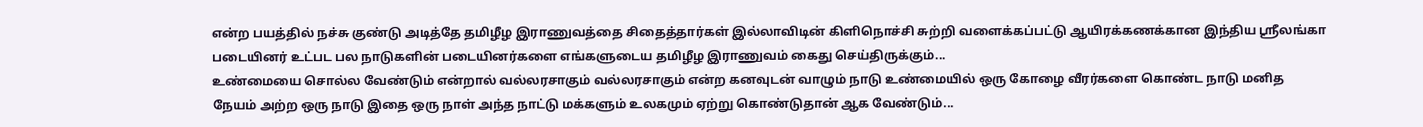என்ற பயத்தில் நச்சு குண்டு அடித்தே தமிழீழ இராணுவத்தை சிதைத்தார்கள் இல்லாவிடின் கிளிநொச்சி சுற்றி வளைக்கப்பட்டு ஆயிரக்கணக்கான இந்திய ஸ்ரீலங்கா படையினர் உட்பட பல நாடுகளின் படையினர்களை எங்களுடைய தமிழீழ இராணுவம் கைது செய்திருக்கும்...
உண்மையை சொல்ல வேண்டும் என்றால் வல்லரசாகும் வல்லரசாகும் என்ற கனவுடன் வாழும் நாடு உண்மையில் ஒரு கோழை வீரர்களை கொண்ட நாடு மனித நேயம் அற்ற ஒரு நாடு இதை ஒரு நாள் அந்த நாட்டு மக்களும் உலகமும் ஏற்று கொண்டுதான் ஆக வேண்டும்...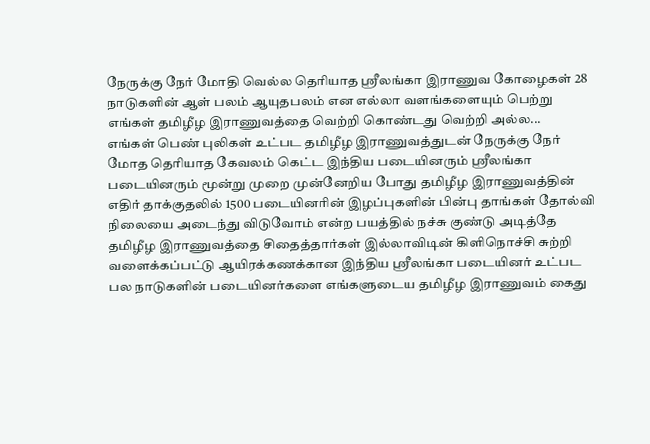நேருக்கு நேர் மோதி வெல்ல தெரியாத ஸ்ரீலங்கா இராணுவ கோழைகள் 28 நாடுகளின் ஆள் பலம் ஆயுதபலம் என எல்லா வளங்களையும் பெற்று எங்கள் தமிழீழ இராணுவத்தை வெற்றி கொண்டது வெற்றி அல்ல...
எங்கள் பெண் புலிகள் உட்பட தமிழீழ இராணுவத்துடன் நேருக்கு நேர் மோத தெரியாத கேவலம் கெட்ட இந்திய படையினரும் ஸ்ரீலங்கா படையினரும் மூன்று முறை முன்னேறிய போது தமிழீழ இராணுவத்தின் எதிர் தாக்குதலில் 1500 படையினரின் இழப்புகளின் பின்பு தாங்கள் தோல்வி நிலையை அடைந்து விடுவோம் என்ற பயத்தில் நச்சு குண்டு அடித்தே தமிழீழ இராணுவத்தை சிதைத்தார்கள் இல்லாவிடின் கிளிநொச்சி சுற்றி வளைக்கப்பட்டு ஆயிரக்கணக்கான இந்திய ஸ்ரீலங்கா படையினர் உட்பட பல நாடுகளின் படையினர்களை எங்களுடைய தமிழீழ இராணுவம் கைது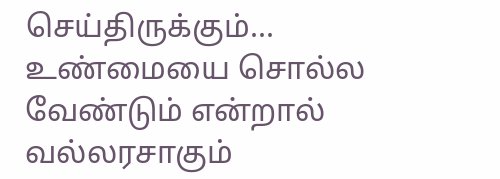செய்திருக்கும்...
உண்மையை சொல்ல வேண்டும் என்றால் வல்லரசாகும்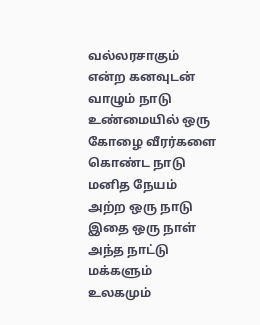வல்லரசாகும் என்ற கனவுடன் வாழும் நாடு உண்மையில் ஒரு கோழை வீரர்களை கொண்ட நாடு மனித நேயம் அற்ற ஒரு நாடு இதை ஒரு நாள் அந்த நாட்டு மக்களும் உலகமும்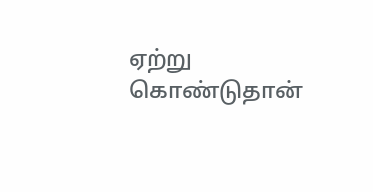ஏற்று கொண்டுதான்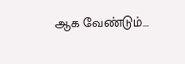ஆக வேண்டும்...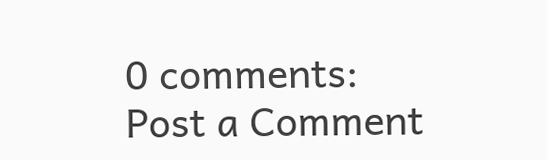0 comments:
Post a Comment